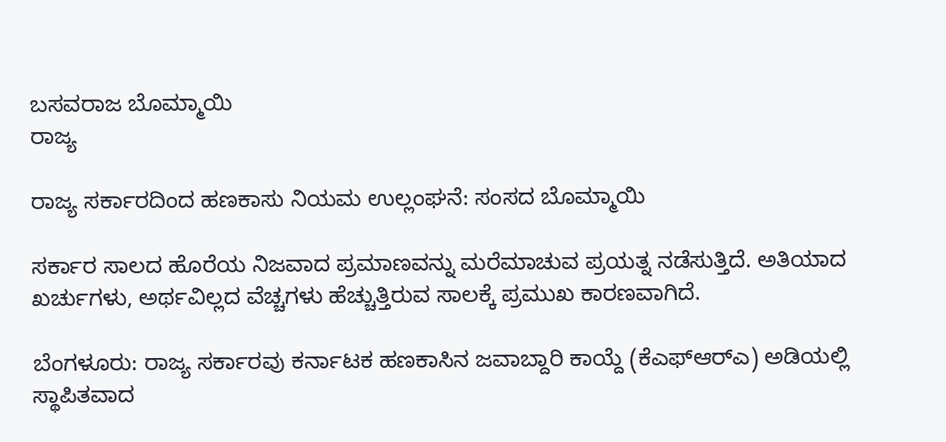ಬಸವರಾಜ ಬೊಮ್ಮಾಯಿ
ರಾಜ್ಯ

ರಾಜ್ಯ ಸರ್ಕಾರದಿಂದ ಹಣಕಾಸು ನಿಯಮ ಉಲ್ಲಂಘನೆ: ಸಂಸದ ಬೊಮ್ಮಾಯಿ

ಸರ್ಕಾರ ಸಾಲದ ಹೊರೆಯ ನಿಜವಾದ ಪ್ರಮಾಣವನ್ನು ಮರೆಮಾಚುವ ಪ್ರಯತ್ನ ನಡೆಸುತ್ತಿದೆ. ಅತಿಯಾದ ಖರ್ಚುಗಳು, ಅರ್ಥವಿಲ್ಲದ ವೆಚ್ಚಗಳು ಹೆಚ್ಚುತ್ತಿರುವ ಸಾಲಕ್ಕೆ ಪ್ರಮುಖ ಕಾರಣವಾಗಿದೆ.

ಬೆಂಗಳೂರು: ರಾಜ್ಯ ಸರ್ಕಾರವು ಕರ್ನಾಟಕ ಹಣಕಾಸಿನ ಜವಾಬ್ದಾರಿ ಕಾಯ್ದೆ (ಕೆಎಫ್‌ಆರ್‌ಎ) ಅಡಿಯಲ್ಲಿ ಸ್ಥಾಪಿತವಾದ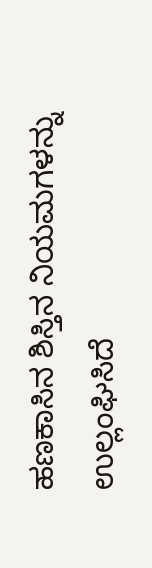ಹಣಕಾಸಿನ ಶಿಸ್ತಿನ ನಿಯಮಗಳನ್ನು ಉಲ್ಲಂಘಿಸಿದೆ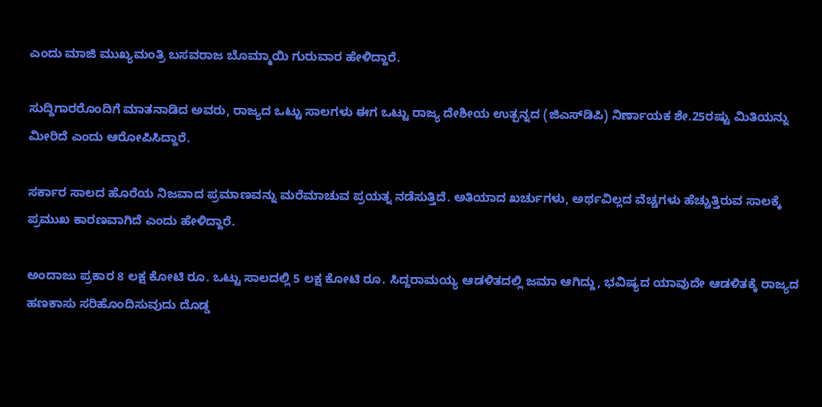ಎಂದು ಮಾಜಿ ಮುಖ್ಯಮಂತ್ರಿ ಬಸವರಾಜ ಬೊಮ್ಮಾಯಿ ಗುರುವಾರ ಹೇಳಿದ್ದಾರೆ.

ಸುದ್ದಿಗಾರರೊಂದಿಗೆ ಮಾತನಾಡಿದ ಅವರು, ರಾಜ್ಯದ ಒಟ್ಟು ಸಾಲಗಳು ಈಗ ಒಟ್ಟು ರಾಜ್ಯ ದೇಶೀಯ ಉತ್ಪನ್ನದ (ಜಿಎಸ್‌ಡಿಪಿ) ನಿರ್ಣಾಯಕ ಶೇ.25ರಷ್ಟು ಮಿತಿಯನ್ನು ಮೀರಿದೆ ಎಂದು ಆರೋಪಿಸಿದ್ದಾರೆ.

ಸರ್ಕಾರ ಸಾಲದ ಹೊರೆಯ ನಿಜವಾದ ಪ್ರಮಾಣವನ್ನು ಮರೆಮಾಚುವ ಪ್ರಯತ್ನ ನಡೆಸುತ್ತಿದೆ. ಅತಿಯಾದ ಖರ್ಚುಗಳು, ಅರ್ಥವಿಲ್ಲದ ವೆಚ್ಚಗಳು ಹೆಚ್ಚುತ್ತಿರುವ ಸಾಲಕ್ಕೆ ಪ್ರಮುಖ ಕಾರಣವಾಗಿದೆ ಎಂದು ಹೇಳಿದ್ದಾರೆ.

ಅಂದಾಜು ಪ್ರಕಾರ 8 ಲಕ್ಷ ಕೋಟಿ ರೂ. ಒಟ್ಟು ಸಾಲದಲ್ಲಿ 5 ಲಕ್ಷ ಕೋಟಿ ರೂ. ಸಿದ್ದರಾಮಯ್ಯ ಆಡಳಿತದಲ್ಲಿ ಜಮಾ ಆಗಿದ್ದು, ಭವಿಷ್ಯದ ಯಾವುದೇ ಆಡಳಿತಕ್ಕೆ ರಾಜ್ಯದ ಹಣಕಾಸು ಸರಿಹೊಂದಿಸುವುದು ದೊಡ್ಡ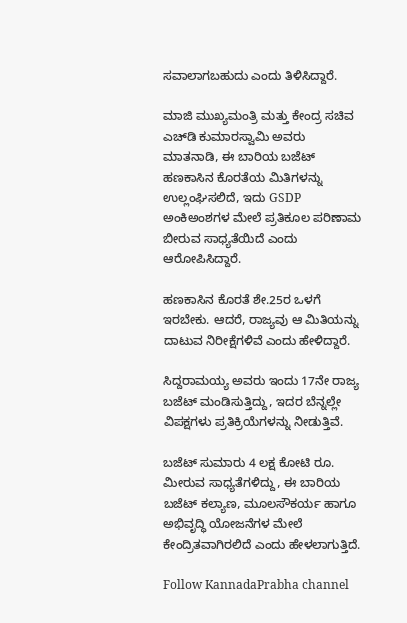ಸವಾಲಾಗಬಹುದು ಎಂದು ತಿಳಿಸಿದ್ದಾರೆ.

ಮಾಜಿ ಮುಖ್ಯಮಂತ್ರಿ ಮತ್ತು ಕೇಂದ್ರ ಸಚಿವ ಎಚ್‌ಡಿ ಕುಮಾರಸ್ವಾಮಿ ಅವರು ಮಾತನಾಡಿ, ಈ ಬಾರಿಯ ಬಜೆಟ್ ಹಣಕಾಸಿನ ಕೊರತೆಯ ಮಿತಿಗಳನ್ನು ಉಲ್ಲಂಘಿಸಲಿದೆ, ಇದು GSDP ಅಂಕಿಅಂಶಗಳ ಮೇಲೆ ಪ್ರತಿಕೂಲ ಪರಿಣಾಮ ಬೀರುವ ಸಾಧ್ಯತೆಯಿದೆ ಎಂದು ಆರೋಪಿಸಿದ್ದಾರೆ.

ಹಣಕಾಸಿನ ಕೊರತೆ ಶೇ.25ರ ಒಳಗೆ ಇರಬೇಕು. ಆದರೆ, ರಾಜ್ಯವು ಆ ಮಿತಿಯನ್ನು ದಾಟುವ ನಿರೀಕ್ಷೆಗಳಿವೆ ಎಂದು ಹೇಳಿದ್ದಾರೆ.

ಸಿದ್ದರಾಮಯ್ಯ ಅವರು ಇಂದು 17ನೇ ರಾಜ್ಯ ಬಜೆಟ್‌ ಮಂಡಿಸುತ್ತಿದ್ದು, ಇದರ ಬೆನ್ನಲ್ಲೇ ವಿಪಕ್ಷಗಳು ಪ್ರತಿಕ್ರಿಯೆಗಳನ್ನು ನೀಡುತ್ತಿವೆ.

ಬಜೆಟ್ ಸುಮಾರು 4 ಲಕ್ಷ ಕೋಟಿ ರೂ. ಮೀರುವ ಸಾಧ್ಯತೆಗಳಿದ್ದು, ಈ ಬಾರಿಯ ಬಜೆಟ್ ಕಲ್ಯಾಣ, ಮೂಲಸೌಕರ್ಯ ಹಾಗೂ ಅಭಿವೃದ್ಧಿ ಯೋಜನೆಗಳ ಮೇಲೆ ಕೇಂದ್ರಿತವಾಗಿರಲಿದೆ ಎಂದು ಹೇಳಲಾಗುತ್ತಿದೆ.

Follow KannadaPrabha channel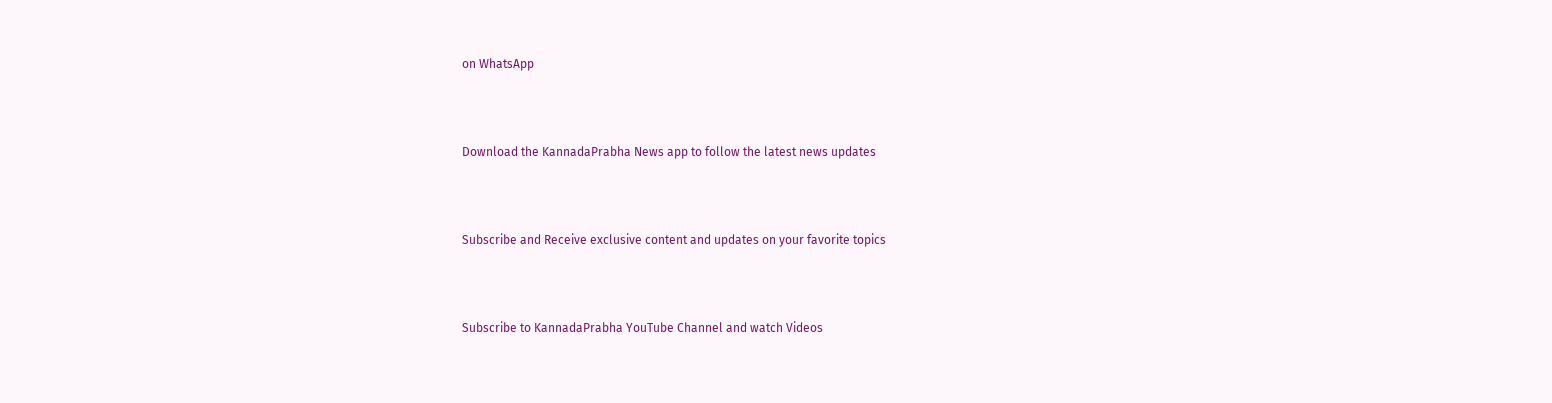on WhatsApp



Download the KannadaPrabha News app to follow the latest news updates



Subscribe and Receive exclusive content and updates on your favorite topics



Subscribe to KannadaPrabha YouTube Channel and watch Videos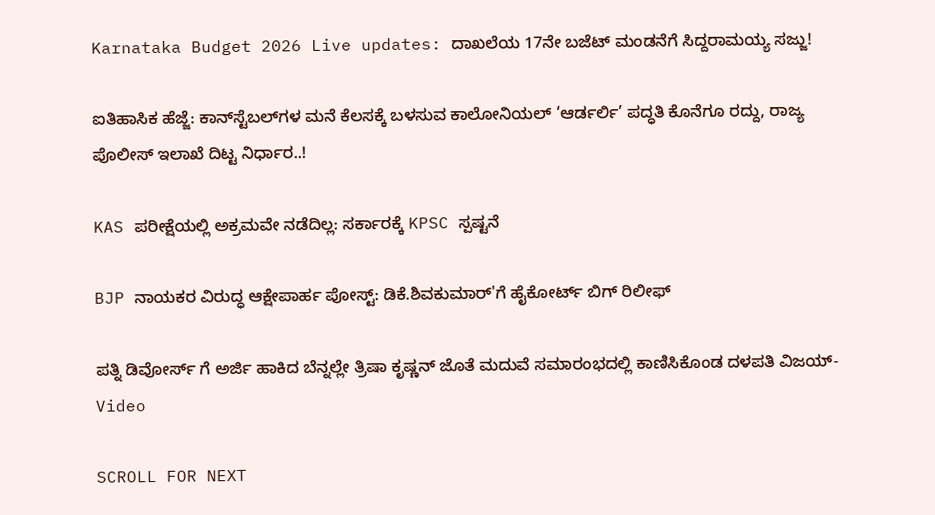Karnataka Budget 2026 Live updates: ದಾಖಲೆಯ 17ನೇ ಬಜೆಟ್ ಮಂಡನೆಗೆ ಸಿದ್ದರಾಮಯ್ಯ ಸಜ್ಜು!

ಐತಿಹಾಸಿಕ ಹೆಜ್ಜೆ: ಕಾನ್‌ಸ್ಟೆಬಲ್‌ಗಳ ಮನೆ ಕೆಲಸಕ್ಕೆ ಬಳಸುವ ಕಾಲೋನಿಯಲ್ ‘ಆರ್ಡರ್ಲಿ’ ಪದ್ಧತಿ ಕೊನೆಗೂ ರದ್ದು, ರಾಜ್ಯ ಪೊಲೀಸ್ ಇಲಾಖೆ ದಿಟ್ಟ ನಿರ್ಧಾರ..!

KAS ಪರೀಕ್ಷೆಯಲ್ಲಿ ಅಕ್ರಮವೇ ನಡೆದಿಲ್ಲ: ಸರ್ಕಾರಕ್ಕೆ KPSC ಸ್ಪಷ್ಟನೆ

BJP ನಾಯಕರ ವಿರುದ್ಧ ಆಕ್ಷೇಪಾರ್ಹ ಪೋಸ್ಟ್‌: ಡಿಕೆ.ಶಿವಕುಮಾರ್'ಗೆ ಹೈಕೋರ್ಟ್ ಬಿಗ್ ರಿಲೀಫ್

ಪತ್ನಿ ಡಿವೋರ್ಸ್ ಗೆ ಅರ್ಜಿ ಹಾಕಿದ ಬೆನ್ನಲ್ಲೇ ತ್ರಿಷಾ ಕೃಷ್ಣನ್ ಜೊತೆ ಮದುವೆ ಸಮಾರಂಭದಲ್ಲಿ ಕಾಣಿಸಿಕೊಂಡ ದಳಪತಿ ವಿಜಯ್-Video

SCROLL FOR NEXT